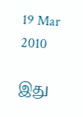19 Mar 2010

இது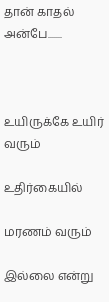தான் காதல் அன்பே.......



உயிருக்கே உயிர் வரும்

உதிர்கையில்

மரணம் வரும்

இல்லை என்று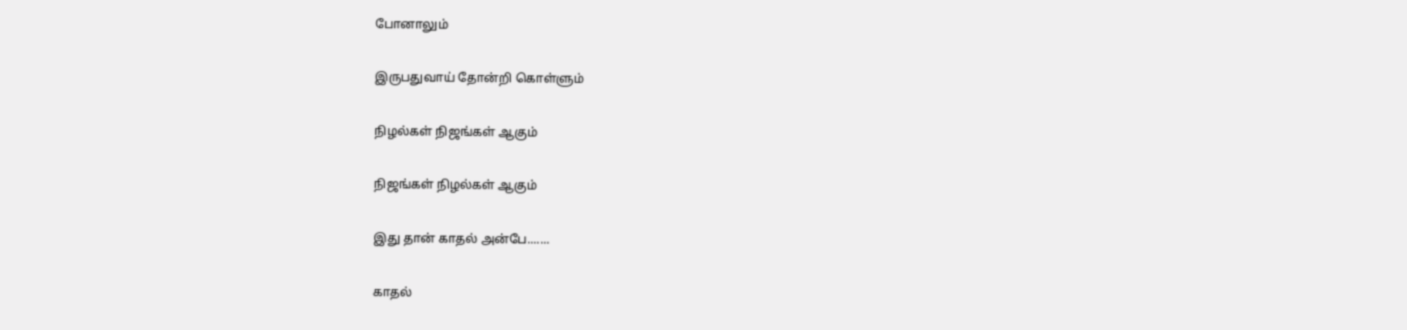போனாலும்

இருபதுவாய் தோன்றி கொள்ளும்

நிழல்கள் நிஜங்கள் ஆகும்

நிஜங்கள் நிழல்கள் ஆகும்

இது தான் காதல் அன்பே.......

காதல்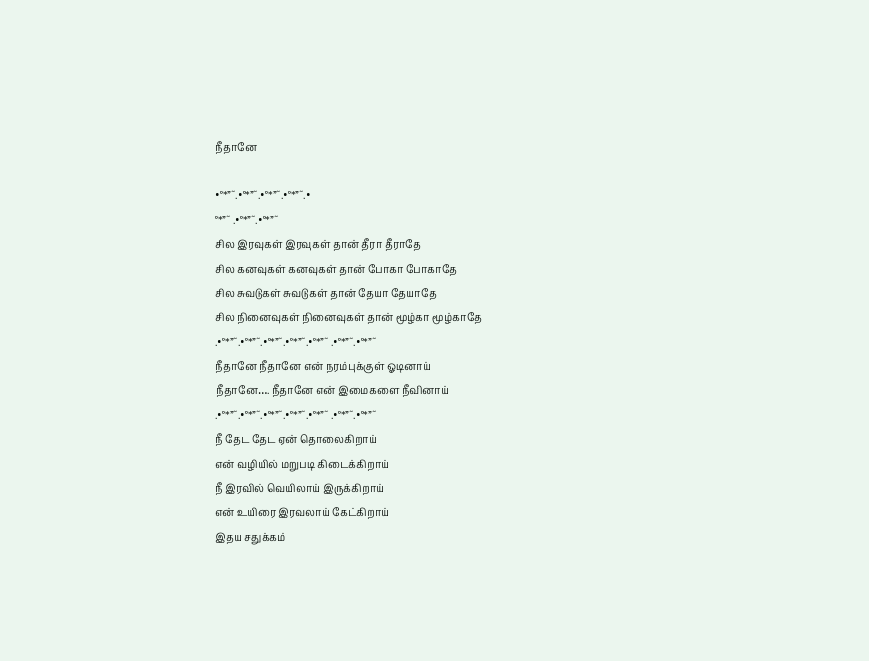நீதானே

•°*”˜.•°*”˜.•°*”˜.•°*”˜.•
°*”˜ .•°*”˜.•°*”˜
சில இரவுகள் இரவுகள் தான் தீரா தீராதே
சில கனவுகள் கனவுகள் தான் போகா போகாதே
சில சுவடுகள் சுவடுகள் தான் தேயா தேயாதே
சில நினைவுகள் நினைவுகள் தான் மூழ்கா மூழ்காதே
.•°*”˜.•°*”˜.•°*”˜.•°*”˜.•°*”˜ .•°*”˜.•°*”˜
நீதானே நீதானே என் நரம்புக்குள் ஓடினாய்
நீதானே…. நீதானே என் இமைகளை நீவினாய்
.•°*”˜.•°*”˜.•°*”˜.•°*”˜.•°*”˜ .•°*”˜.•°*”˜
நீ தேட தேட ஏன் தொலைகிறாய்
என் வழியில் மறுபடி கிடைக்கிறாய்
நீ இரவில் வெயிலாய் இருக்கிறாய்
என் உயிரை இரவலாய் கேட்கிறாய்
இதய சதுக்கம்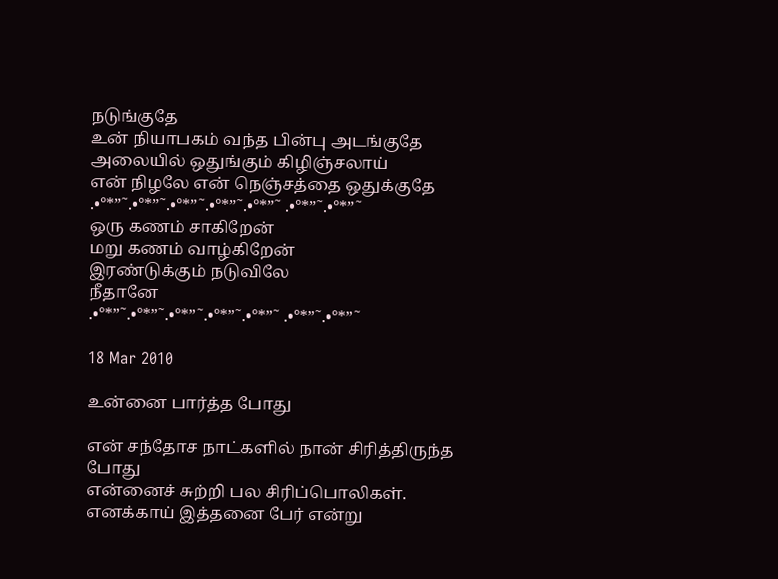நடுங்குதே
உன் நியாபகம் வந்த பின்பு அடங்குதே
அலையில் ஒதுங்கும் கிழிஞ்சலாய்
என் நிழலே என் நெஞ்சத்தை ஒதுக்குதே
.•°*”˜.•°*”˜.•°*”˜.•°*”˜.•°*”˜ .•°*”˜.•°*”˜
ஒரு கணம் சாகிறேன்
மறு கணம் வாழ்கிறேன்
இரண்டுக்கும் நடுவிலே
நீதானே
.•°*”˜.•°*”˜.•°*”˜.•°*”˜.•°*”˜ .•°*”˜.•°*”˜

18 Mar 2010

உன்னை பார்த்த போது

என் சந்தோச நாட்களில் நான் சிரித்திருந்த போது
என்னைச் சுற்றி பல சிரிப்பொலிகள்.
எனக்காய் இத்தனை பேர் என்று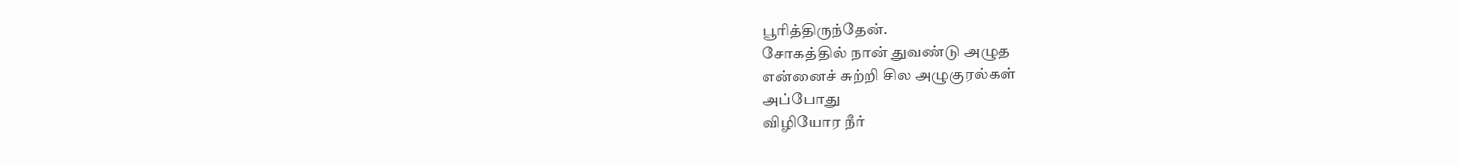பூரித்திருந்தேன்.
சோகத்தில் நான் துவண்டு அழுத
என்னைச் சுற்றி சில அழுகுரல்கள்
அப்போது
விழியோர நீர்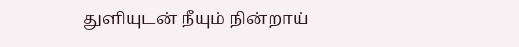துளியுடன் நீயும் நின்றாய்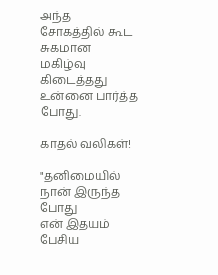அந்த சோகத்தில் கூட சுகமான
மகிழ்வு கிடைத்தது உன்னை பார்த்த போது.

காதல் வலிகள்!

"தனிமையில் நான் இருந்த போது
என் இதயம் பேசிய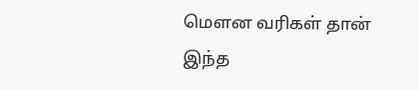மெளன வரிகள் தான்
இந்த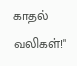காதல் வலிகள்!"